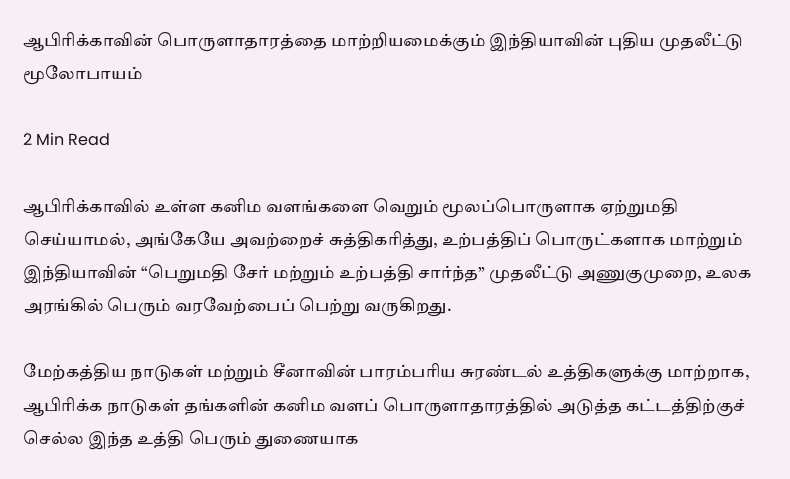ஆபிரிக்காவின் பொருளாதாரத்தை மாற்றியமைக்கும் இந்தியாவின் புதிய முதலீட்டு மூலோபாயம்

2 Min Read

ஆபிரிக்காவில் உள்ள கனிம வளங்களை வெறும் மூலப்பொருளாக ஏற்றுமதி செய்யாமல், அங்கேயே அவற்றைச் சுத்திகரித்து, உற்பத்திப் பொருட்களாக மாற்றும் இந்தியாவின் “பெறுமதி சேர் மற்றும் உற்பத்தி சார்ந்த” முதலீட்டு அணுகுமுறை, உலக அரங்கில் பெரும் வரவேற்பைப் பெற்று வருகிறது.

மேற்கத்திய நாடுகள் மற்றும் சீனாவின் பாரம்பரிய சுரண்டல் உத்திகளுக்கு மாற்றாக, ஆபிரிக்க நாடுகள் தங்களின் கனிம வளப் பொருளாதாரத்தில் அடுத்த கட்டத்திற்குச் செல்ல இந்த உத்தி பெரும் துணையாக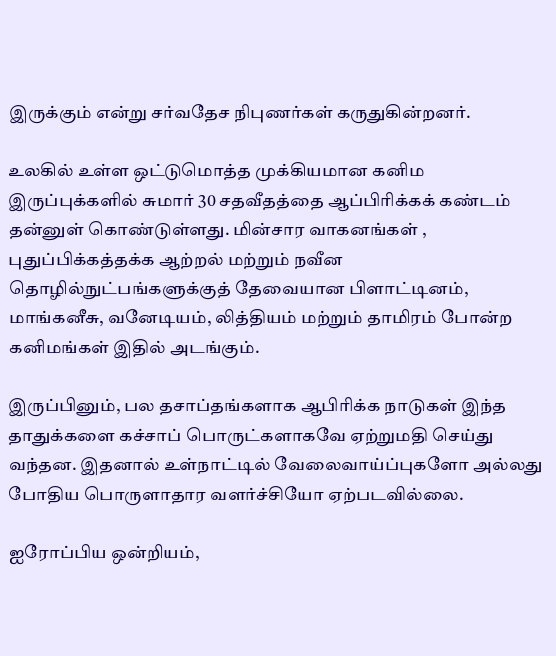இருக்கும் என்று சர்வதேச நிபுணர்கள் கருதுகின்றனர்.

உலகில் உள்ள ஒட்டுமொத்த முக்கியமான கனிம இருப்புக்களில் சுமார் 30 சதவீதத்தை ஆப்பிரிக்கக் கண்டம் தன்னுள் கொண்டுள்ளது. மின்சார வாகனங்கள் , புதுப்பிக்கத்தக்க ஆற்றல் மற்றும் நவீன தொழில்நுட்பங்களுக்குத் தேவையான பிளாட்டினம், மாங்கனீசு, வனேடியம், லித்தியம் மற்றும் தாமிரம் போன்ற கனிமங்கள் இதில் அடங்கும்.

இருப்பினும், பல தசாப்தங்களாக ஆபிரிக்க நாடுகள் இந்த தாதுக்களை கச்சாப் பொருட்களாகவே ஏற்றுமதி செய்து வந்தன. இதனால் உள்நாட்டில் வேலைவாய்ப்புகளோ அல்லது போதிய பொருளாதார வளர்ச்சியோ ஏற்படவில்லை.

ஐரோப்பிய ஒன்றியம்,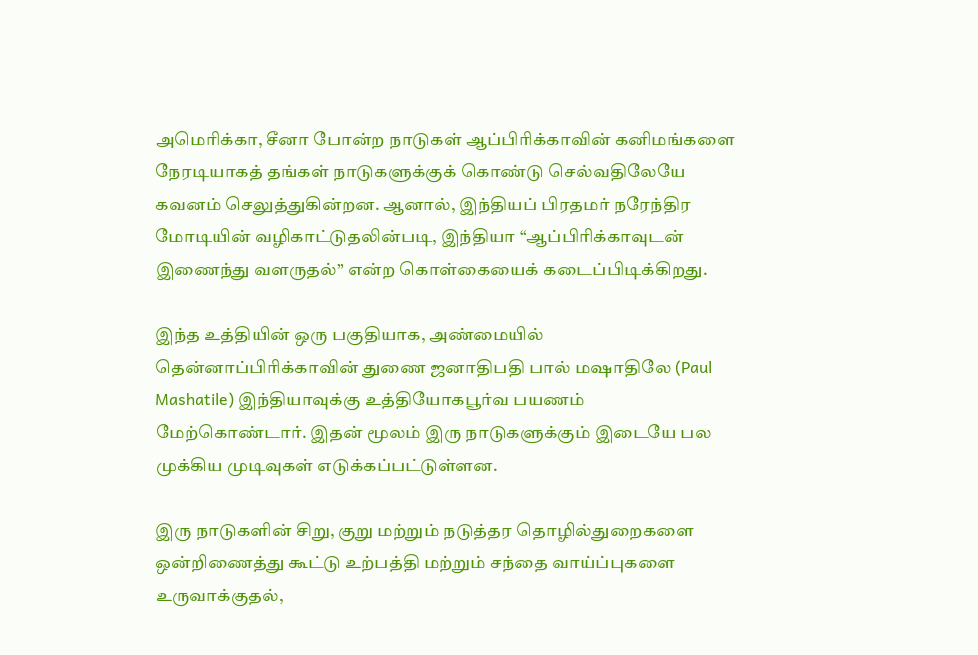அமெரிக்கா, சீனா போன்ற நாடுகள் ஆப்பிரிக்காவின் கனிமங்களை நேரடியாகத் தங்கள் நாடுகளுக்குக் கொண்டு செல்வதிலேயே கவனம் செலுத்துகின்றன. ஆனால், இந்தியப் பிரதமர் நரேந்திர மோடியின் வழிகாட்டுதலின்படி, இந்தியா “ஆப்பிரிக்காவுடன் இணைந்து வளருதல்” என்ற கொள்கையைக் கடைப்பிடிக்கிறது.

இந்த உத்தியின் ஒரு பகுதியாக, அண்மையில் தென்னாப்பிரிக்காவின் துணை ஜனாதிபதி பால் மஷாதிலே (Paul Mashatile) இந்தியாவுக்கு உத்தியோகபூர்வ பயணம் மேற்கொண்டார். இதன் மூலம் இரு நாடுகளுக்கும் இடையே பல முக்கிய முடிவுகள் எடுக்கப்பட்டுள்ளன.

இரு நாடுகளின் சிறு, குறு மற்றும் நடுத்தர தொழில்துறைகளை ஒன்றிணைத்து கூட்டு உற்பத்தி மற்றும் சந்தை வாய்ப்புகளை உருவாக்குதல்,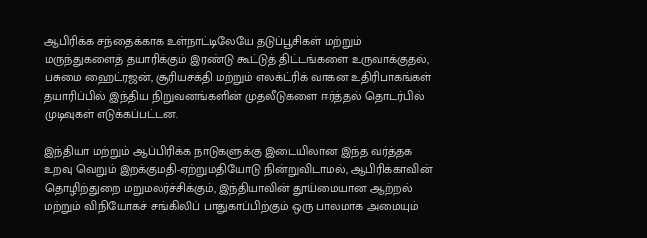ஆபிரிக்க சந்தைக்காக உள்நாட்டிலேயே தடுப்பூசிகள் மற்றும் மருந்துகளைத் தயாரிக்கும் இரண்டு கூட்டுத் திட்டங்களை உருவாக்குதல், பசுமை ஹைட்ரஜன், சூரியசக்தி மற்றும் எலக்ட்ரிக் வாகன உதிரிபாகங்கள் தயாரிப்பில் இந்திய நிறுவனங்களின் முதலீடுகளை ஈர்த்தல் தொடர்பில் முடிவுகள் எடுக்கப்பட்டன.

இந்தியா மற்றும் ஆப்பிரிக்க நாடுகளுக்கு இடையிலான இந்த வர்த்தக உறவு வெறும் இறக்குமதி-ஏற்றுமதியோடு நின்றுவிடாமல், ஆபிரிக்காவின் தொழிற்துறை மறுமலர்ச்சிக்கும், இந்தியாவின் தூய்மையான ஆற்றல் மற்றும் விநியோகச் சங்கிலிப் பாதுகாப்பிற்கும் ஒரு பாலமாக அமையும்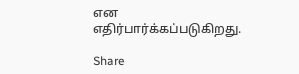என எதிர்பார்க்கப்படுகிறது.

Share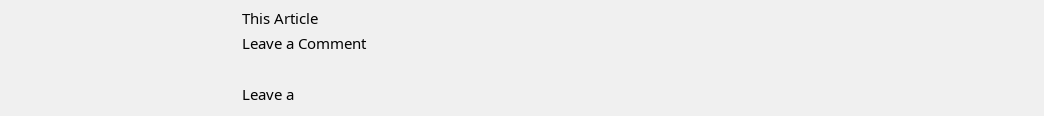This Article
Leave a Comment

Leave a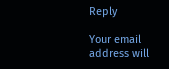Reply

Your email address will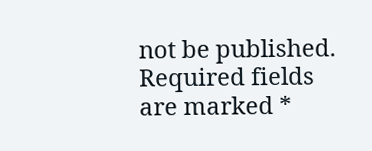not be published. Required fields are marked *